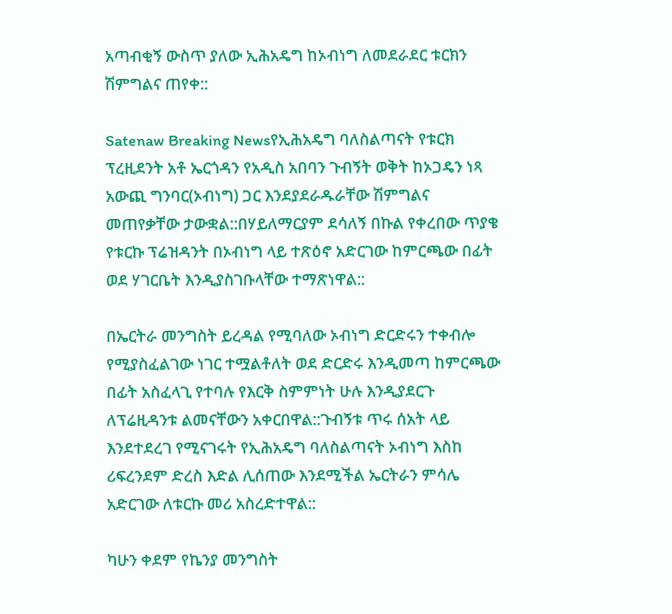አጣብቂኝ ውስጥ ያለው ኢሕአዴግ ከኦብነግ ለመደራደር ቱርክን ሽምግልና ጠየቀ::

Satenaw Breaking Newsየኢሕአዴግ ባለስልጣናት የቱርክ ፕረዚደንት አቶ ኤርጎዳን የአዲስ አበባን ጉብኝት ወቅት ከኦጋዴን ነጻ አውጪ ግንባር(ኦብነግ) ጋር እንደያደራዱራቸው ሽምግልና መጠየቃቸው ታውቋል::በሃይለማርያም ደሳለኝ በኩል የቀረበው ጥያቄ የቱርኩ ፕሬዝዳንት በኦብነግ ላይ ተጽዕኖ አድርገው ከምርጫው በፊት ወደ ሃገርቤት እንዲያስገቡላቸው ተማጽነዋል::

በኤርትራ መንግስት ይረዳል የሚባለው ኦብነግ ድርድሩን ተቀብሎ የሚያስፈልገው ነገር ተሟልቶለት ወደ ድርድሩ እንዲመጣ ከምርጫው በፊት አስፈላጊ የተባሉ የእርቅ ስምምነት ሁሉ እንዲያደርጉ ለፕሬዚዳንቱ ልመናቸውን አቀርበዋል::ጉብኝቱ ጥሩ ሰአት ላይ እንደተደረገ የሚናገሩት የኢሕአዴግ ባለስልጣናት ኦብነግ እስከ ሪፍረንደም ድረስ እድል ሊሰጠው እንደሚችል ኤርትራን ምሳሌ አድርገው ለቱርኩ መሪ አስረድተዋል::

ካሁን ቀደም የኬንያ መንግስት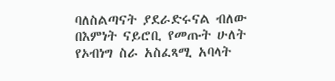ባለስልጣናት ያደራድሩናል ብለው በእምነት ናይሮቢ የመጡት ሁለት የኦብነግ ስራ አስፈጻሚ አባላት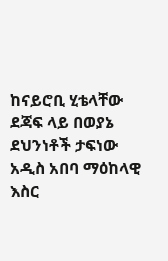ከናይሮቢ ሂቴላቸው ደጃፍ ላይ በወያኔ ደህንነቶች ታፍነው አዲስ አበባ ማዕከላዊ እስር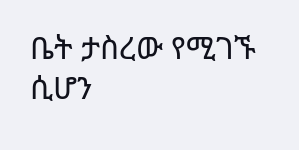ቤት ታስረው የሚገኙ ሲሆን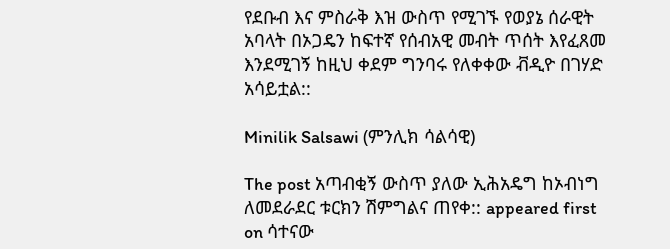የደቡብ እና ምስራቅ እዝ ውስጥ የሚገኙ የወያኔ ሰራዊት አባላት በኦጋዴን ከፍተኛ የሰብአዊ መብት ጥሰት እየፈጸመ እንደሚገኝ ከዚህ ቀደም ግንባሩ የለቀቀው ቭዲዮ በገሃድ አሳይቷል::

Minilik Salsawi (ምንሊክ ሳልሳዊ)

The post አጣብቂኝ ውስጥ ያለው ኢሕአዴግ ከኦብነግ ለመደራደር ቱርክን ሽምግልና ጠየቀ:: appeared first on ሳተናው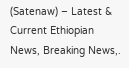(Satenaw) – Latest & Current Ethiopian News, Breaking News,.